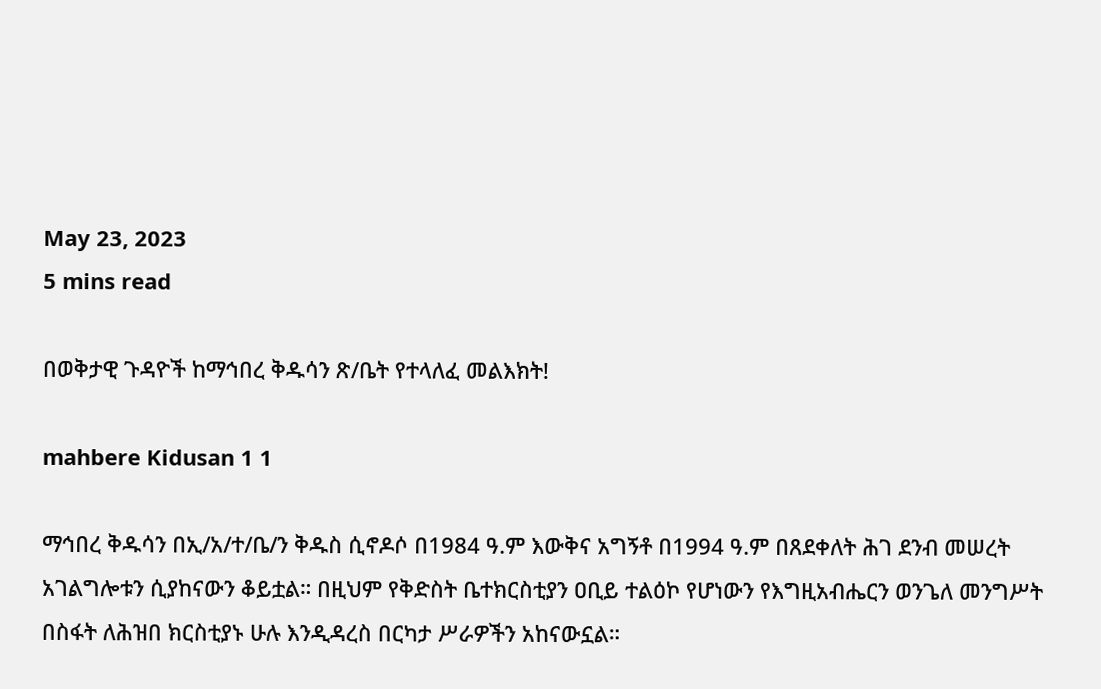May 23, 2023
5 mins read

በወቅታዊ ጉዳዮች ከማኅበረ ቅዱሳን ጽ/ቤት የተላለፈ መልእክት!

mahbere Kidusan 1 1

ማኅበረ ቅዱሳን በኢ/አ/ተ/ቤ/ን ቅዱስ ሲኖዶሶ በ1984 ዓ.ም እውቅና አግኝቶ በ1994 ዓ.ም በጸደቀለት ሕገ ደንብ መሠረት አገልግሎቱን ሲያከናውን ቆይቷል። በዚህም የቅድስት ቤተክርስቲያን ዐቢይ ተልዕኮ የሆነውን የእግዚአብሔርን ወንጌለ መንግሥት በስፋት ለሕዝበ ክርስቲያኑ ሁሉ እንዲዳረስ በርካታ ሥራዎችን አከናውኗል።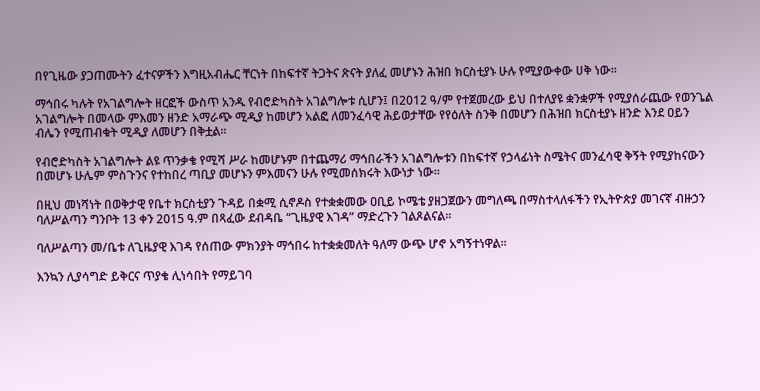በየጊዜው ያጋጠሙትን ፈተናዎችን እግዚአብሔር ቸርነት በከፍተኛ ትጋትና ጽናት ያለፈ መሆኑን ሕዝበ ክርስቲያኑ ሁሉ የሚያውቀው ሀቅ ነው።

ማኅበሩ ካሉት የአገልግሎት ዘርፎች ውስጥ አንዱ የብሮድካስት አገልግሎቱ ሲሆን፤ በ2012 ዓ/ም የተጀመረው ይህ በተለያዩ ቋንቋዎች የሚያሰራጨው የወንጌል አገልግሎት በመላው ምእመን ዘንድ አማራጭ ሚዲያ ከመሆን አልፎ ለመንፈሳዊ ሕይወታቸው የየዕለት ስንቅ በመሆን በሕዝበ ክርስቲያኑ ዘንድ እንደ ዐይን ብሌን የሚጠብቁት ሚዲያ ለመሆን በቅቷል።

የብሮድካስት አገልግሎት ልዩ ጥንቃቄ የሚሻ ሥራ ከመሆኑም በተጨማሪ ማኅበራችን አገልግሎቱን በከፍተኛ የኃላፊነት ስሜትና መንፈሳዊ ቅኝት የሚያከናውን በመሆኑ ሁሌም ምስጉንና የተከበረ ጣቢያ መሆኑን ምእመናን ሁሉ የሚመሰክሩት እውነታ ነው።

በዚህ መነሻነት በወቅታዊ የቤተ ክርስቲያን ጉዳይ በቋሚ ሲኖዶስ የተቋቋመው ዐቢይ ኮሜቴ ያዘጋጀውን መግለጫ በማስተላለፋችን የኢትዮጵያ መገናኛ ብዙኃን ባለሥልጣን ግንቦት 13 ቀን 2015 ዓ.ም በጻፈው ደብዳቤ “ጊዜያዊ እገዳ” ማድረጉን ገልጾልናል፡፡

ባለሥልጣን መ/ቤቱ ለጊዜያዊ እገዳ የሰጠው ምክንያት ማኅበሩ ከተቋቋመለት ዓለማ ውጭ ሆኖ አግኝተነዋል፡፡

እንኳን ሊያሳግድ ይቅርና ጥያቄ ሊነሳበት የማይገባ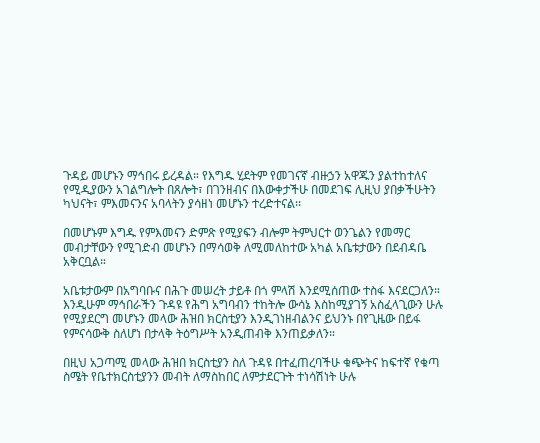ጉዳይ መሆኑን ማኅበሩ ይረዳል። የእግዱ ሂደትም የመገናኛ ብዙኃን አዋጁን ያልተከተለና የሚዲያውን አገልግሎት በጸሎት፣ በገንዘብና በእውቀታችሁ በመደገፍ ሊዚህ ያበቃችሁትን ካህናት፣ ምእመናንና አባላትን ያሳዘነ መሆኑን ተረድተናል፡፡

በመሆኑም እግዱ የምእመናን ድምጽ የሚያፍን ብሎም ትምህርተ ወንጌልን የመማር መብታቸውን የሚገድብ መሆኑን በማሳወቅ ለሚመለከተው አካል አቤቱታውን በደብዳቤ አቅርቧል።

አቤቱታውም በአግባቡና በሕጉ መሠረት ታይቶ በጎ ምላሽ እንደሚሰጠው ተስፋ እናደርጋለን። እንዲሁም ማኅበራችን ጉዳዩ የሕግ አግባብን ተከትሎ ውሳኔ እስከሚያገኝ አስፈላጊውን ሁሉ የሚያደርግ መሆኑን መላው ሕዝበ ክርስቲያን እንዲገነዘብልንና ይህንኑ በየጊዜው በይፋ የምናሳውቅ ስለሆነ በታላቅ ትዕግሥት አንዲጠብቅ እንጠይቃለን።

በዚህ አጋጣሚ መላው ሕዝበ ክርስቲያን ስለ ጉዳዩ በተፈጠረባችሁ ቁጭትና ከፍተኛ የቁጣ ስሜት የቤተክርስቲያንን መብት ለማስከበር ለምታደርጉት ተነሳሽነት ሁሉ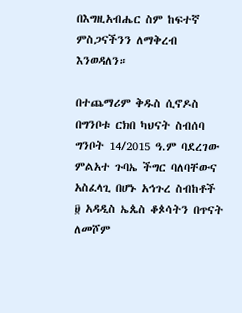በእግዚአብሔር ስም ከፍተኛ ምስጋናችንን ለማቅረብ እንወዳለን።

በተጨማሪም ቅዱስ ሲኖዶስ በግንቦቱ ርክበ ካህናት ስብሰባ ግንቦት 14/2015 ዓ.ም ባደረገው ምልአተ ጉባኤ ችግር ባለባቸውና አስፈላጊ በሆኑ አኅጉረ ስብከቶች ፱ አዳዲስ ኤጴስ ቆጶሳትን በጥናት ለመሾም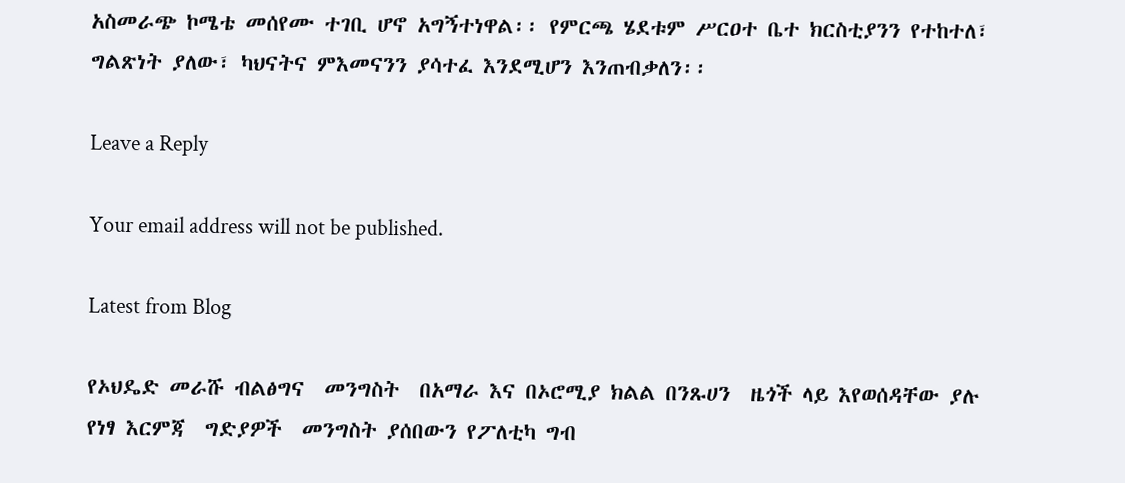አስመራጭ ኮሜቴ መሰየሙ ተገቢ ሆኖ አግኝተነዋል፡፡ የምርጫ ሄደቱም ሥርዐተ ቤተ ክርስቲያንን የተከተለ፣ ግልጽነት ያለው፣ ካህናትና ምእመናንን ያሳተፈ እንደሚሆን እንጠብቃለን፡፡

Leave a Reply

Your email address will not be published.

Latest from Blog

የኦህዴድ መራሹ ብልፅግና  መንግስት  በአማራ እና በኦሮሚያ ክልል በንጹሀን  ዜጎች ላይ እየወሰዳቸው ያሉ የነፃ እርምጃ  ግድያዎች  መንግስት ያሰበውን የፖለቲካ ግብ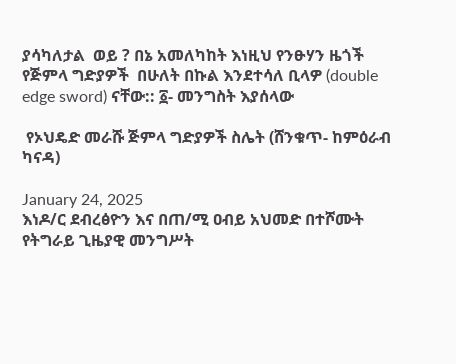ያሳካለታል  ወይ ? በኔ አመለካከት እነዚህ የንፁሃን ዜጎች  የጅምላ ግድያዎች  በሁለት በኩል እንደተሳለ ቢላዎ (double edge sword) ናቸው:: ፩- መንግስት እያሰላው

 የኦህዴድ መራሹ ጅምላ ግድያዎች ስሌት (ሸንቁጥ- ከምዕራብ ካናዳ)

January 24, 2025
እነዶ/ር ደብረፅዮን እና በጠ/ሚ ዐብይ አህመድ በተሾሙት የትግራይ ጊዜያዊ መንግሥት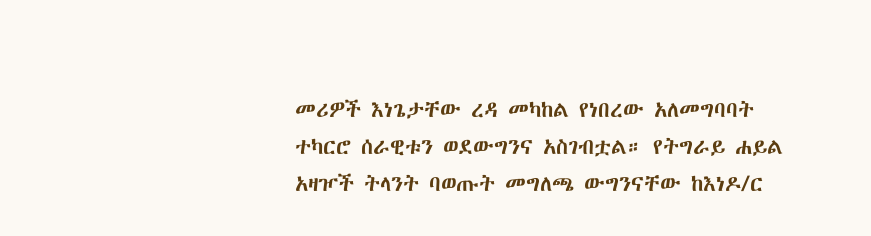መሪዎች እነጌታቸው ረዳ መካከል የነበረው አለመግባባት ተካርሮ ሰራዊቱን ወደውግንና አስገብቷል። የትግራይ ሐይል አዛዦች ትላንት ባወጡት መግለጫ ውግንናቸው ከእነዶ/ር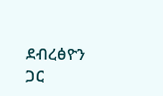ደብረፅዮን ጋር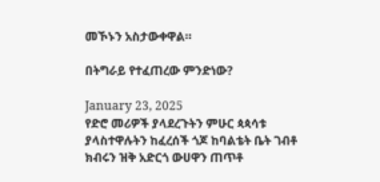መኾኑን አስታውቀዋል።

በትግራይ የተፈጠረው ምንድነው?

January 23, 2025
የድሮ መሪዎች ያላደረጉትን ምሁር ጳጳሳቱ ያላስተዋሉትን ከፈረሰች ጎጆ ከባልቴት ቤት ገብቶ ክብሩን ዝቅ አድርጎ ውሀዋን ጠጥቶ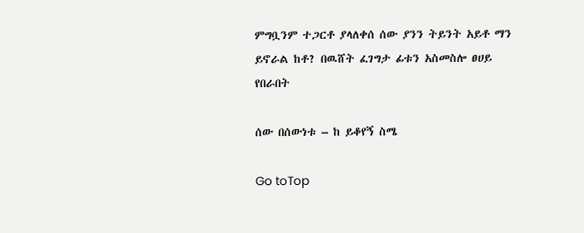ምግቧንም ተጋርቶ ያላለቀሰ ሰው ያንን ትይንት አይቶ ማን ይኖራል ከቶ? በዉሸት ፈገግታ ፊቱን አስመስሎ ፀሀይ የበራበት

ሰው በሰውነቱ – ከ ይቆየኝ ስሜ

Go toTop